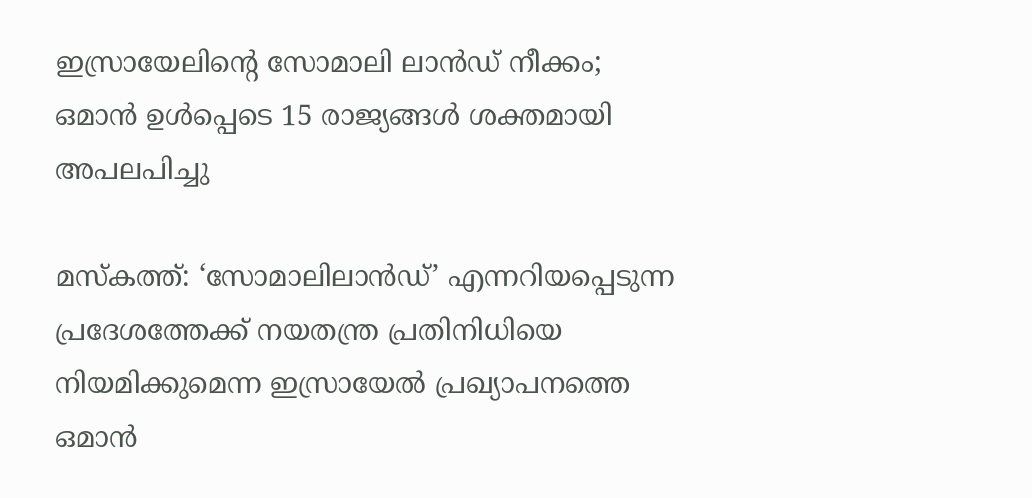ഇസ്രായേലിന്റെ സോമാലി ലാൻഡ് നീക്കം; ഒമാൻ ഉൾപ്പെടെ 15 രാജ്യങ്ങൾ ശക്തമായി അപലപിച്ചു

മസ്‌കത്ത്: ‘സോമാലിലാൻഡ്’ എന്നറിയപ്പെടുന്ന പ്രദേശത്തേക്ക് നയതന്ത്ര പ്രതിനിധിയെ നിയമിക്കുമെന്ന ഇസ്രായേൽ പ്രഖ്യാപനത്തെ ഒമാൻ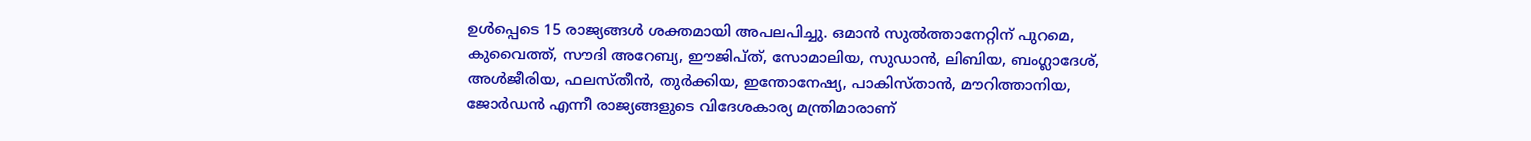ഉൾപ്പെടെ 15 രാജ്യങ്ങൾ ശക്തമായി അപലപിച്ചു. ഒമാൻ സുൽത്താനേറ്റിന് പുറമെ, കുവൈത്ത്, സൗദി അറേബ്യ, ഈജിപ്ത്, സോമാലിയ, സുഡാൻ, ലിബിയ, ബംഗ്ലാദേശ്, അൾജീരിയ, ഫലസ്തീൻ, തുർക്കിയ, ഇന്തോനേഷ്യ, പാകിസ്താൻ, മൗറിത്താനിയ, ജോർഡൻ എന്നീ രാജ്യങ്ങളുടെ വിദേശകാര്യ മന്ത്രിമാരാണ്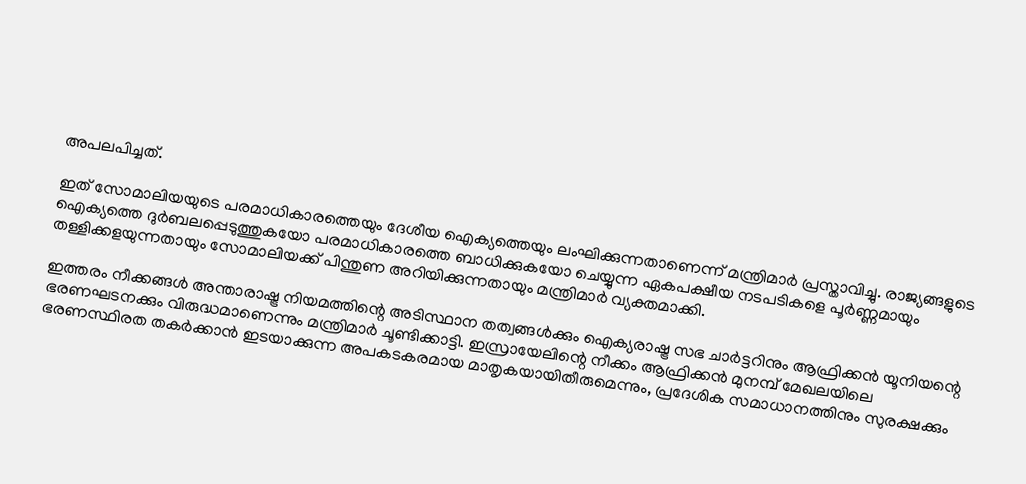അപലപിച്ചത്.

ഇത് സോമാലിയയുടെ പരമാധികാരത്തെയും ദേശീയ ഐക്യത്തെയും ലംഘിക്കുന്നതാണെന്ന് മന്ത്രിമാർ പ്രസ്താവിച്ചു. രാജ്യങ്ങളുടെ ഐക്യത്തെ ദുർബലപ്പെടുത്തുകയോ പരമാധികാരത്തെ ബാധിക്കുകയോ ചെയ്യുന്ന ഏകപക്ഷീയ നടപടികളെ പൂർണ്ണമായും തള്ളിക്കളയുന്നതായും സോമാലിയക്ക് പിന്തുണ അറിയിക്കുന്നതായും മന്ത്രിമാർ വ്യക്തമാക്കി.

ഇത്തരം നീക്കങ്ങൾ അന്താരാഷ്ട്ര നിയമത്തിന്റെ അടിസ്ഥാന തത്വങ്ങൾക്കും ഐക്യരാഷ്ട്ര സഭ ചാർട്ടറിനും ആഫ്രിക്കൻ യൂനിയന്റെ ഭരണഘടനക്കും വിരുദ്ധമാണെന്നും മന്ത്രിമാർ ചൂണ്ടിക്കാട്ടി. ഇസ്രായേലിന്റെ നീക്കം ആഫ്രിക്കൻ മുനമ്പ് മേഖലയിലെ ഭരണസ്ഥിരത തകർക്കാൻ ഇടയാക്കുന്ന അപകടകരമായ മാതൃകയായിതീരുമെന്നും, പ്രദേശിക സമാധാനത്തിനും സുരക്ഷക്കും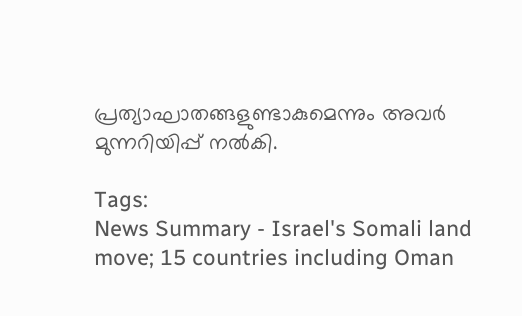പ്രത്യാഘാതങ്ങളുണ്ടാകുമെന്നും അവർ മുന്നറിയിപ്പ് നൽകി.

Tags:
News Summary - Israel's Somali land move; 15 countries including Oman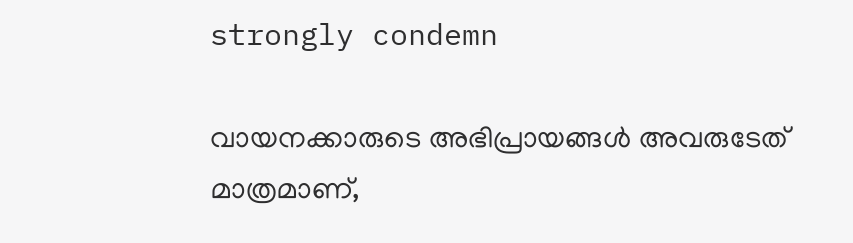strongly condemn

വായനക്കാരുടെ അഭിപ്രായങ്ങള്‍ അവരുടേത് മാത്രമാണ്,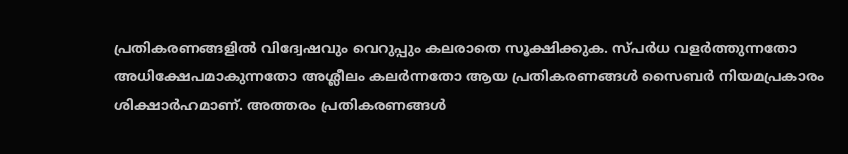പ്രതികരണങ്ങളിൽ വിദ്വേഷവും വെറുപ്പും കലരാതെ സൂക്ഷിക്കുക. സ്പർധ വളർത്തുന്നതോ അധിക്ഷേപമാകുന്നതോ അശ്ലീലം കലർന്നതോ ആയ പ്രതികരണങ്ങൾ സൈബർ നിയമപ്രകാരം ശിക്ഷാർഹമാണ്. അത്തരം പ്രതികരണങ്ങൾ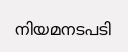നിയമനടപടി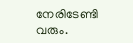നേരിടേണ്ടി വരും.